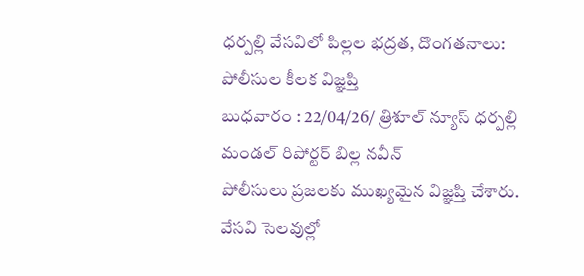ధర్పల్లి వేసవిలో పిల్లల భద్రత, దొంగతనాలు: పోలీసుల కీలక విజ్ఞప్తి
బుధవారం : 22/04/26/ త్రిశూల్ న్యూస్ ధర్పల్లి మండల్ రిపోర్టర్ బిల్ల నవీన్
పోలీసులు ప్రజలకు ముఖ్యమైన విజ్ఞప్తి చేశారు. వేసవి సెలవుల్లో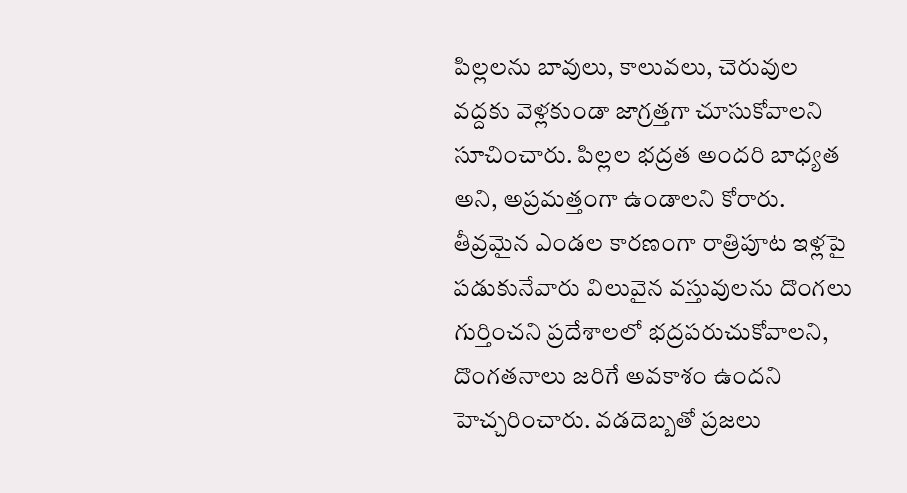పిల్లలను బావులు, కాలువలు, చెరువుల వద్దకు వెళ్లకుండా జాగ్రత్తగా చూసుకోవాలని సూచించారు. పిల్లల భద్రత అందరి బాధ్యత అని, అప్రమత్తంగా ఉండాలని కోరారు. తీవ్రమైన ఎండల కారణంగా రాత్రిపూట ఇళ్లపై పడుకునేవారు విలువైన వస్తువులను దొంగలు గుర్తించని ప్రదేశాలలో భద్రపరుచుకోవాలని, దొంగతనాలు జరిగే అవకాశం ఉందని హెచ్చరించారు. వడదెబ్బతో ప్రజలు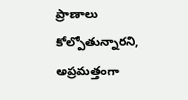ప్రాణాలు కోల్పోతున్నారని, అప్రమత్తంగా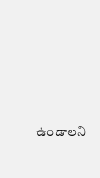ఉండాలని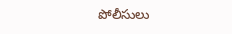పోలీసులు